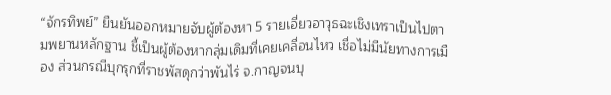“จักรทิพย์” ยืนยันออกหมายจับผู้ต้องหา 5 รายเอี่ยวอาวุธฉะเชิงเทราเป็นไปตามพยานหลักฐาน ชี้เป็นผู้ต้องหากลุ่มเดิมที่เคยเคลื่อนไหว เชื่อไม่มีนัยทางการเมือง ส่วนกรณีบุกรุกที่ราชพัสดุกว่าพันไร่ จ.กาญจนบุ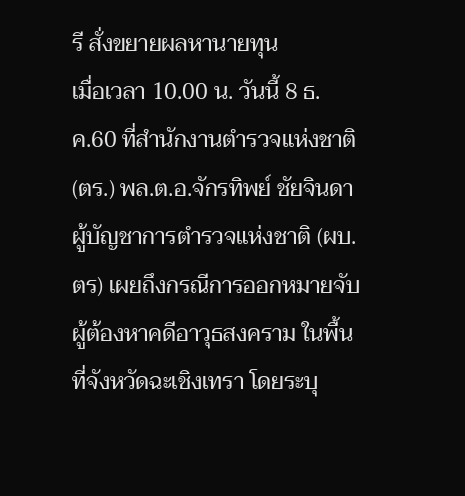รี สั่งขยายผลหานายทุน
เมื่อเวลา 10.00 น. วันนี้ 8 ธ.ค.60 ที่สำนักงานตำรวจแห่งชาติ (ตร.) พล.ต.อ.จักรทิพย์ ชัยจินดา ผู้บัญชาการตำรวจแห่งชาติ (ผบ.ตร) เผยถึงกรณีการออกหมายจับผู้ต้องหาคดีอาวุธสงคราม ในพื้นที่จังหวัดฉะเชิงเทรา โดยระบุ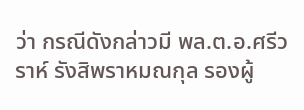ว่า กรณีดังกล่าวมี พล.ต.อ.ศรีวราห์ รังสิพราหมณกุล รองผู้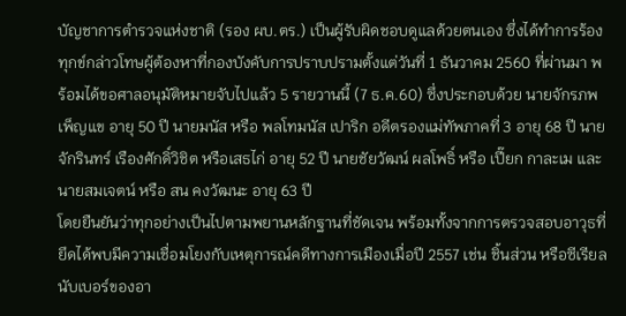บัญชาการตำรวจแห่งชาติ (รอง ผบ.ตร.) เป็นผู้รับผิดชอบดูแลด้วยตนเอง ซึ่งได้ทำการร้องทุกข์กล่าวโทษผู้ต้องหาที่กองบังคับการปราบปรามตั้งแต่วันที่ 1 ธันวาคม 2560 ที่ผ่านมา พร้อมได้ขอศาลอนุมัติหมายจับไปแล้ว 5 รายวานนี้ (7 ธ.ค.60) ซึ่งประกอบด้วย นายจักรภพ เพ็ญแข อายุ 50 ปี นายมนัส หรือ พลโทมนัส เปาริก อดีตรองแม่ทัพภาคที่ 3 อายุ 68 ปี นายจักรินทร์ เรืองศักดิ์วิชิต หรือเสธไก่ อายุ 52 ปี นายชัยวัฒน์ ผลโพธิ์ หรือ เปี๊ยก กาละเม และนายสมเจตน์ หรือ สน คงวัฒนะ อายุ 63 ปี
โดยยืนยันว่าทุกอย่างเป็นไปตามพยานหลักฐานที่ชัดเจน พร้อมทั้งจากการตรวจสอบอาวุธที่ยึดได้พบมีความเชื่อมโยงกับเหตุการณ์คดีทางการเมืองเมื่อปี 2557 เช่น ชิ้นส่วน หรือซีเรียลนับเบอร์ของอา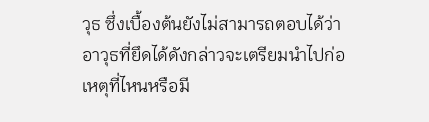วุธ ซึ่งเบื้องต้นยังไม่สามารถตอบได้ว่าอาวุธที่ยึดได้ดังกล่าวจะเตรียมนำไปก่อเหตุที่ไหนหรือมี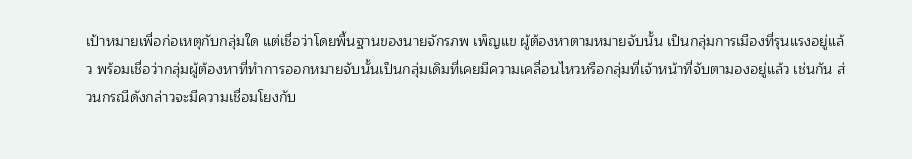เป้าหมายเพื่อก่อเหตุกับกลุ่มใด แต่เชื่อว่าโดยพื้นฐานของนายจักรภพ เพ็ญแข ผู้ต้องหาตามหมายจับนั้น เป็นกลุ่มการเมืองที่รุนแรงอยู่แล้ว พร้อมเชื่อว่ากลุ่มผู้ต้องหาที่ทำการออกหมายจับนั้นเป็นกลุ่มเดิมที่เคยมีความเคลื่อนไหวหรือกลุ่มที่เจ้าหน้าที่จับตามองอยู่แล้ว เช่นกัน ส่วนกรณีดังกล่าวจะมีความเชื่อมโยงกับ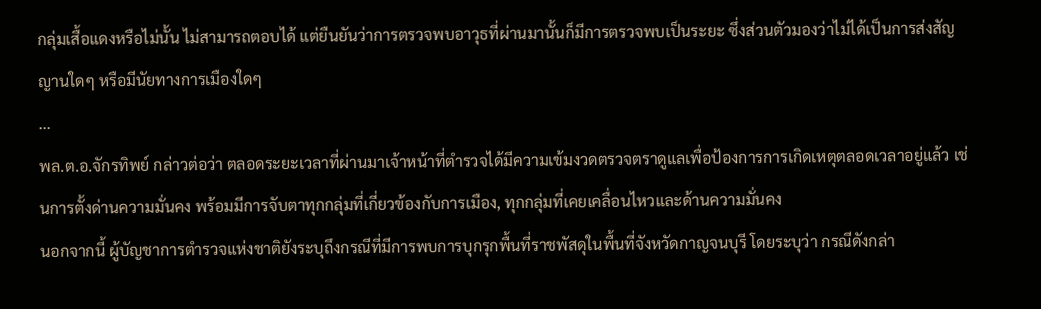กลุ่มเสื้อแดงหรือไม่นั้น ไม่สามารถตอบได้ แต่ยืนยันว่าการตรวจพบอาวุธที่ผ่านมานั้นก็มีการตรวจพบเป็นระยะ ซึ่งส่วนตัวมองว่าไม่ได้เป็นการส่งสัญญานใดๆ หรือมีนัยทางการเมืองใดๆ
...
พล.ต.อ.จักรทิพย์ กล่าวต่อว่า ตลอดระยะเวลาที่ผ่านมาเจ้าหน้าที่ตำรวจได้มีความเข้มงวดตรวจตราดูแลเพื่อป้องการการเกิดเหตุตลอดเวลาอยู่แล้ว เช่นการตั้งด่านความมั่นคง พร้อมมีการจับตาทุกกลุ่มที่เกี่ยวข้องกับการเมือง, ทุกกลุ่มที่เคยเคลื่อนไหวและด้านความมั่นคง
นอกจากนี้ ผู้บัญชาการตำรวจแห่งชาติยังระบุถึงกรณีที่มีการพบการบุกรุกพื้นที่ราชพัสดุในพื้นที่จังหวัดกาญจนบุรี โดยระบุว่า กรณีดังกล่า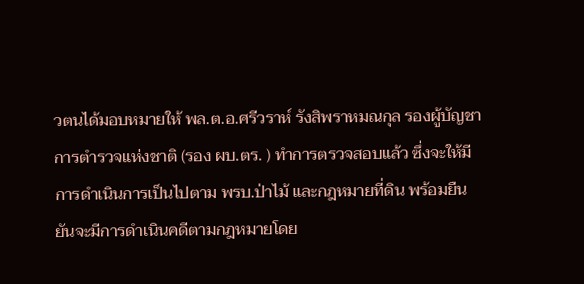วตนได้มอบหมายให้ พล.ต.อ.ศรีวราห์ รังสิพราหมณกุล รองผู้บัญชาการตำรวจแห่งชาติ (รอง ผบ.ตร. ) ทำการตรวจสอบแล้ว ซึ่งจะให้มีการดำเนินการเป็นไปตาม พรบ.ป่าไม้ และกฎหมายที่ดิน พร้อมยืนยันจะมีการดำเนินคดีตามกฎหมายโดย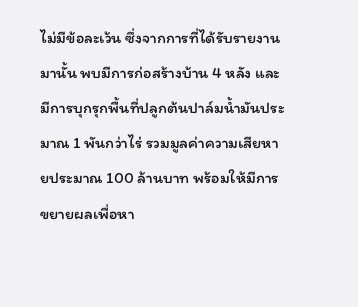ไม่มีข้อละเว้น ซึ่งจากการที่ได้รับรายงานมานั้น พบมีการก่อสร้างบ้าน 4 หลัง และมีการบุกรุกพื้นที่ปลูกต้นปาล์มน้ำมันประมาณ 1 พันกว่าไร่ รวมมูลค่าความเสียหายประมาณ 100 ล้านบาท พร้อมให้มีการขยายผลเพื่อหา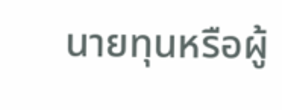นายทุนหรือผู้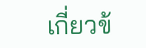เกี่ยวข้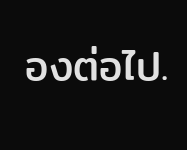องต่อไป.